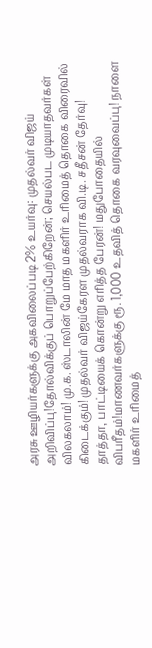அரசு ஊழியர்களுக்கு அகவிலைப்படி 2% உயர்வு: முதல்வர் விஜய் அறிவிப்பு!தோல்விக்குப் பொறுப்பேற்கிறேன்; செயல்பட முடியாதவர்கள் விலகலாம்! மு.க. ஸ்டாலின் மே மாத மகளிர் உரிமைத் தொகை விரைவில் கிடைக்கும்! முதல்வர் விஜய்கேரள முதல்வராக வி.டி. சதீசன் தேர்வு! தாத்தா, பாட்டியைக் கொன்று எரித்த பேரன்! மதுபோதையில் விபரீதம்!மாணவர்களுக்கு ரூ. 1,000 உதவித் தொகை வரவுவைப்பு! நாளை மகளிர் உரிமைத்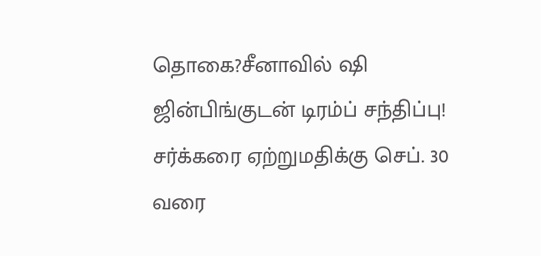தொகை?சீனாவில் ஷி ஜின்பிங்குடன் டிரம்ப் சந்திப்பு! சர்க்கரை ஏற்றுமதிக்கு செப். 30 வரை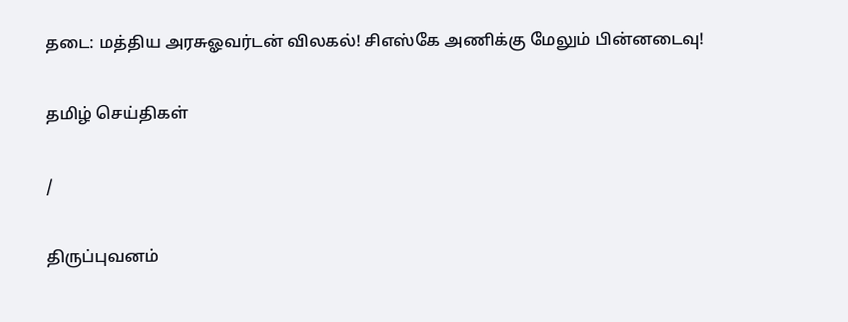தடை: மத்திய அரசுஓவர்டன் விலகல்! சிஎஸ்கே அணிக்கு மேலும் பின்னடைவு!

தமிழ் செய்திகள்

/

திருப்புவனம்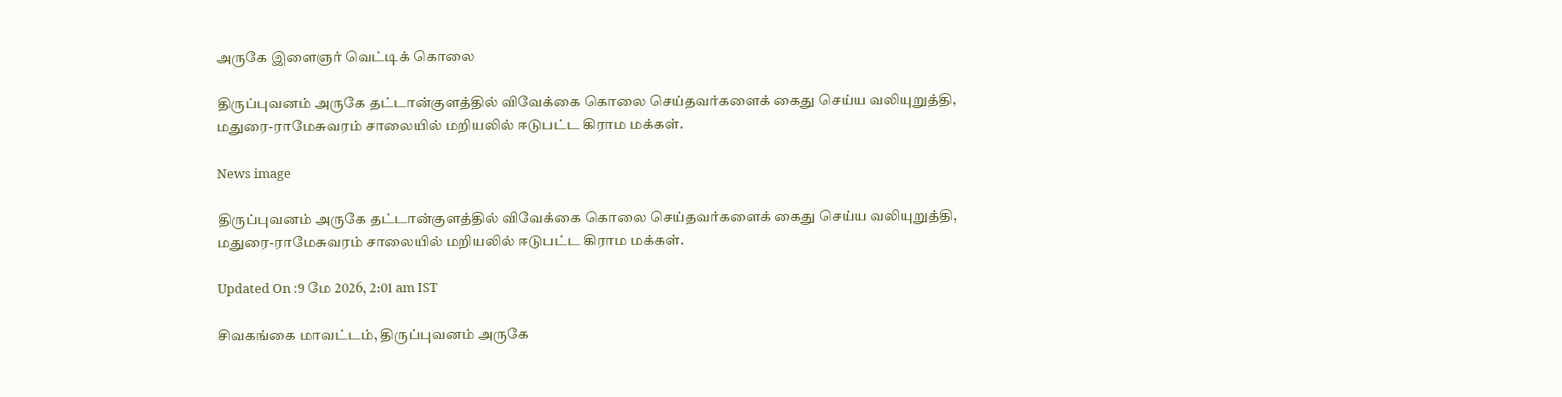அருகே இளைஞர் வெட்டிக் கொலை

திருப்புவனம் அருகே தட்டான்குளத்தில் விவேக்கை கொலை செய்தவர்களைக் கைது செய்ய வலியுறுத்தி, மதுரை-ராமேசுவரம் சாலையில் மறியலில் ஈடுபட்ட கிராம மக்கள்.

News image

திருப்புவனம் அருகே தட்டான்குளத்தில் விவேக்கை கொலை செய்தவர்களைக் கைது செய்ய வலியுறுத்தி, மதுரை-ராமேசுவரம் சாலையில் மறியலில் ஈடுபட்ட கிராம மக்கள்.

Updated On :9 மே 2026, 2:01 am IST

சிவகங்கை மாவட்டம், திருப்புவனம் அருகே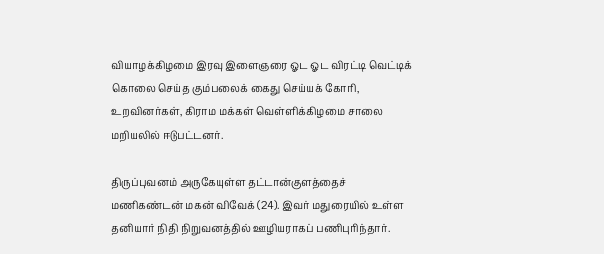வியாழக்கிழமை இரவு இளைஞரை ஓட ஓட விரட்டி வெட்டிக் கொலை செய்த கும்பலைக் கைது செய்யக் கோரி, உறவினர்கள், கிராம மக்கள் வெள்ளிக்கிழமை சாலை மறியலில் ஈடுபட்டனர்.

திருப்புவனம் அருகேயுள்ள தட்டான்குளத்தைச் மணிகண்டன் மகன் விவேக் (24). இவர் மதுரையில் உள்ள தனியார் நிதி நிறுவனத்தில் ஊழியராகப் பணிபுரிந்தார்.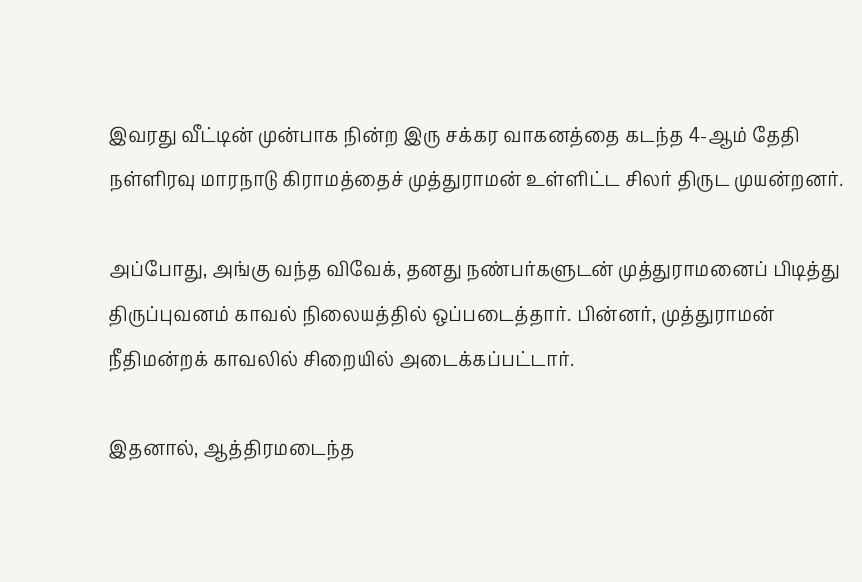இவரது வீட்டின் முன்பாக நின்ற இரு சக்கர வாகனத்தை கடந்த 4-ஆம் தேதி நள்ளிரவு மாரநாடு கிராமத்தைச் முத்துராமன் உள்ளிட்ட சிலர் திருட முயன்றனர்.

அப்போது, அங்கு வந்த விவேக், தனது நண்பர்களுடன் முத்துராமனைப் பிடித்து திருப்புவனம் காவல் நிலையத்தில் ஒப்படைத்தார். பின்னர், முத்துராமன் நீதிமன்றக் காவலில் சிறையில் அடைக்கப்பட்டார்.

இதனால், ஆத்திரமடைந்த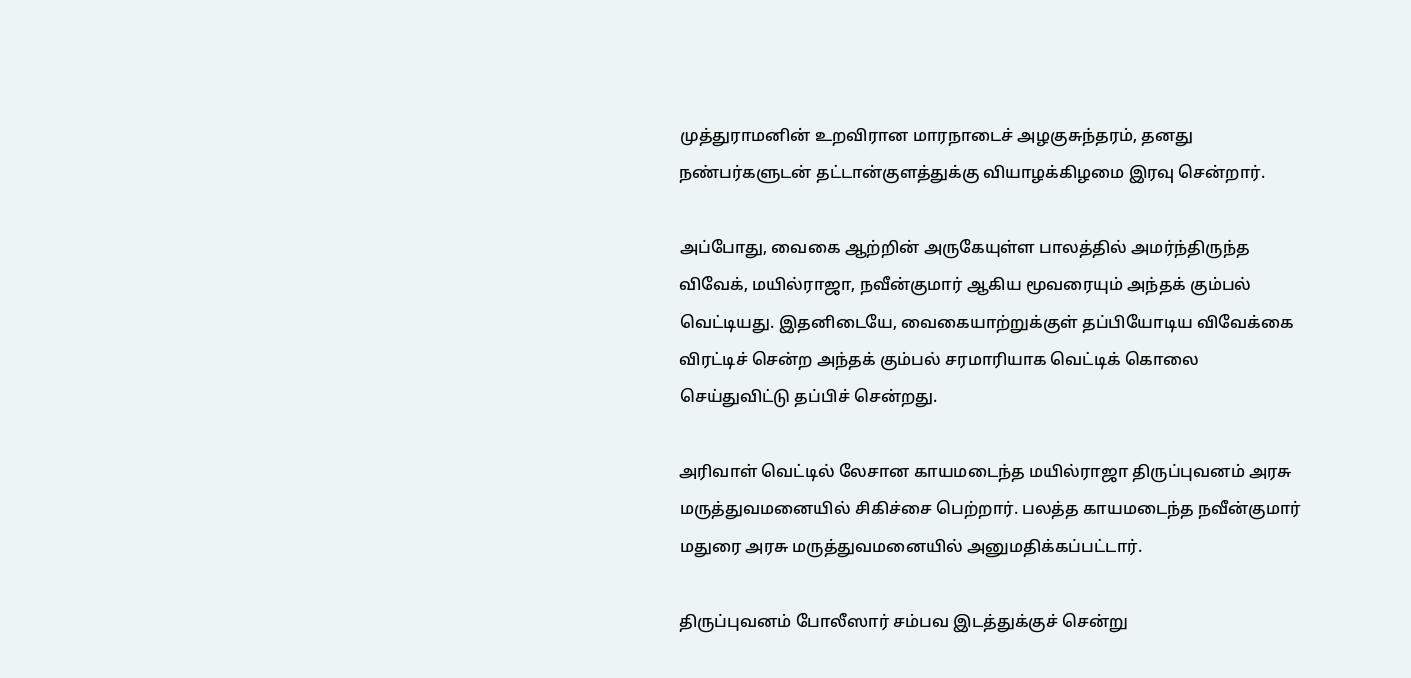முத்துராமனின் உறவிரான மாரநாடைச் அழகுசுந்தரம், தனது நண்பர்களுடன் தட்டான்குளத்துக்கு வியாழக்கிழமை இரவு சென்றார்.

அப்போது, வைகை ஆற்றின் அருகேயுள்ள பாலத்தில் அமர்ந்திருந்த விவேக், மயில்ராஜா, நவீன்குமார் ஆகிய மூவரையும் அந்தக் கும்பல் வெட்டியது. இதனிடையே, வைகையாற்றுக்குள் தப்பியோடிய விவேக்கை விரட்டிச் சென்ற அந்தக் கும்பல் சரமாரியாக வெட்டிக் கொலை செய்துவிட்டு தப்பிச் சென்றது.

அரிவாள் வெட்டில் லேசான காயமடைந்த மயில்ராஜா திருப்புவனம் அரசு மருத்துவமனையில் சிகிச்சை பெற்றார். பலத்த காயமடைந்த நவீன்குமார் மதுரை அரசு மருத்துவமனையில் அனுமதிக்கப்பட்டார்.

திருப்புவனம் போலீஸார் சம்பவ இடத்துக்குச் சென்று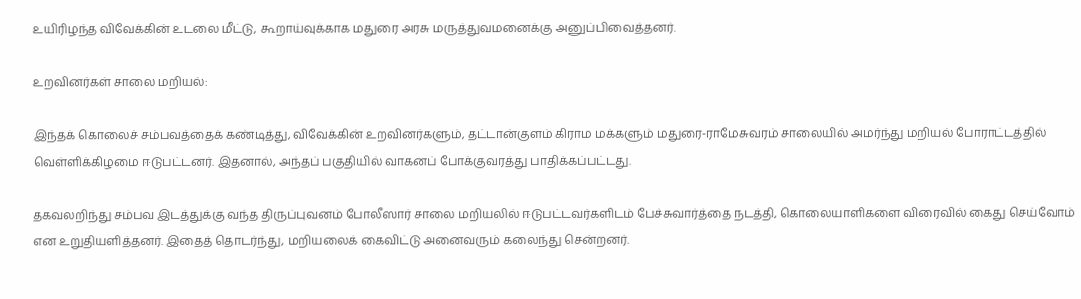உயிரிழந்த விவேக்கின் உடலை மீட்டு, கூறாய்வுக்காக மதுரை அரசு மருத்துவமனைக்கு அனுப்பிவைத்தனர்.

உறவினர்கள் சாலை மறியல்:

இந்தக் கொலைச் சம்பவத்தைக் கண்டித்து, விவேக்கின் உறவினர்களும், தட்டான்குளம் கிராம மக்களும் மதுரை-ராமேசுவரம் சாலையில் அமர்ந்து மறியல் போராட்டத்தில் வெள்ளிக்கிழமை ஈடுபட்டனர். இதனால், அந்தப் பகுதியில் வாகனப் போக்குவரத்து பாதிக்கப்பட்டது.

தகவலறிந்து சம்பவ இடத்துக்கு வந்த திருப்புவனம் போலீஸார் சாலை மறியலில் ஈடுபட்டவர்களிடம் பேச்சுவார்த்தை நடத்தி, கொலையாளிகளை விரைவில் கைது செய்வோம் என உறுதியளித்தனர். இதைத் தொடர்ந்து, மறியலைக் கைவிட்டு அனைவரும் கலைந்து சென்றனர்.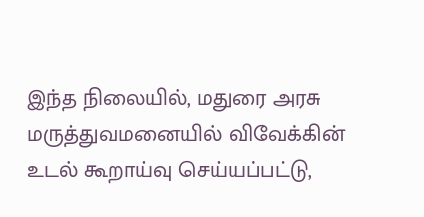இந்த நிலையில், மதுரை அரசு மருத்துவமனையில் விவேக்கின் உடல் கூறாய்வு செய்யப்பட்டு,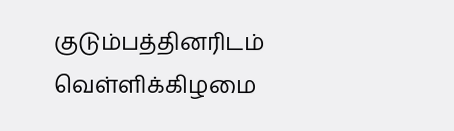குடும்பத்தினரிடம் வெள்ளிக்கிழமை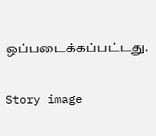ஒப்படைக்கப்பட்டது.

Story image